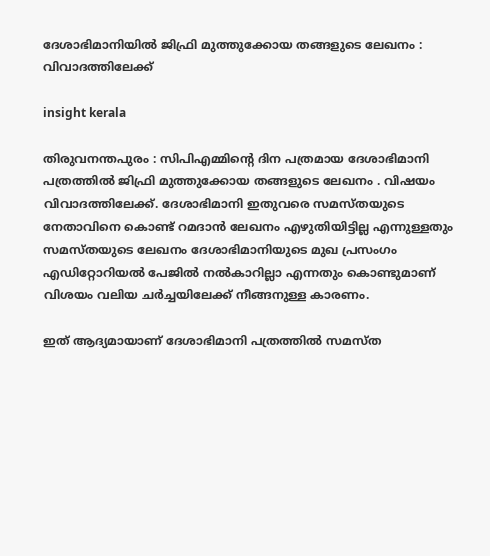ദേശാഭിമാനിയിൽ ജിഫ്രി മുത്തുക്കോയ തങ്ങളുടെ ലേഖനം : വിവാദത്തിലേക്ക്

insight kerala

തിരുവനന്തപുരം : സിപിഎമ്മിന്റെ ദിന പത്രമായ ദേശാഭിമാനി പത്രത്തിൽ ജിഫ്രി മുത്തുക്കോയ തങ്ങളുടെ ലേഖനം . വിഷയം വിവാദത്തിലേക്ക്. ദേശാഭിമാനി ഇതുവരെ സമസ്തയുടെ നേതാവിനെ കൊണ്ട് റമദാൻ ലേഖനം എഴുതിയിട്ടില്ല എന്നുള്ളതും സമസ്തയുടെ ലേഖനം ദേശാഭിമാനിയുടെ മുഖ പ്രസംഗം എഡിറ്റോറിയൽ പേജിൽ നൽകാറില്ലാ എന്നതും കൊണ്ടുമാണ് വിശയം വലിയ ചർച്ചയിലേക്ക് നീങ്ങനുള്ള കാരണം.

ഇത് ആദ്യമായാണ് ദേശാഭിമാനി പത്രത്തിൽ സമസ്ത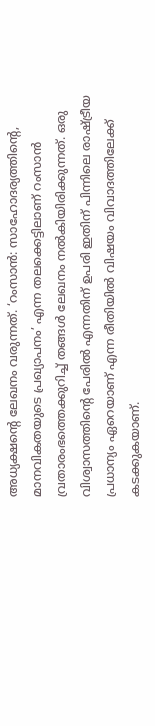അധ്യക്ഷന്റെ ലേഖനം വരുന്നത്. ‘റംസാൻ: സാഹോദര്യത്തിന്റെ, മാനവികതയുടെ പ്രഖ്യാപനം’ എന്ന തലക്കെട്ടിലാണ് റംസാൻ വ്രതാരംഭത്തെക്കുറിച്ച് തങ്ങൾ ലേഖനം നൽകിയിരിക്കുന്നത്. ഒരു വിശ്വാസത്തിന്റെ പേരിൽ എന്നതിന് ഉപരി ഇതിന് പിന്നിലെ രാഷ്ട്രീയ പ്രധാന്യം ഏറെയാണ് എന്ന രീതിയിൽ വിഷയം വിവാദത്തിലേക്ക് കടക്കുകയാണ്.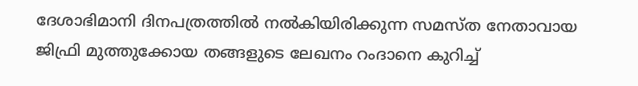ദേശാഭിമാനി ദിനപത്രത്തിൽ നൽകിയിരിക്കുന്ന സമസ്ത നേതാവായ ജിഫ്രി മുത്തുക്കോയ തങ്ങളുടെ ലേഖനം റംദാനെ കുറിച്ച്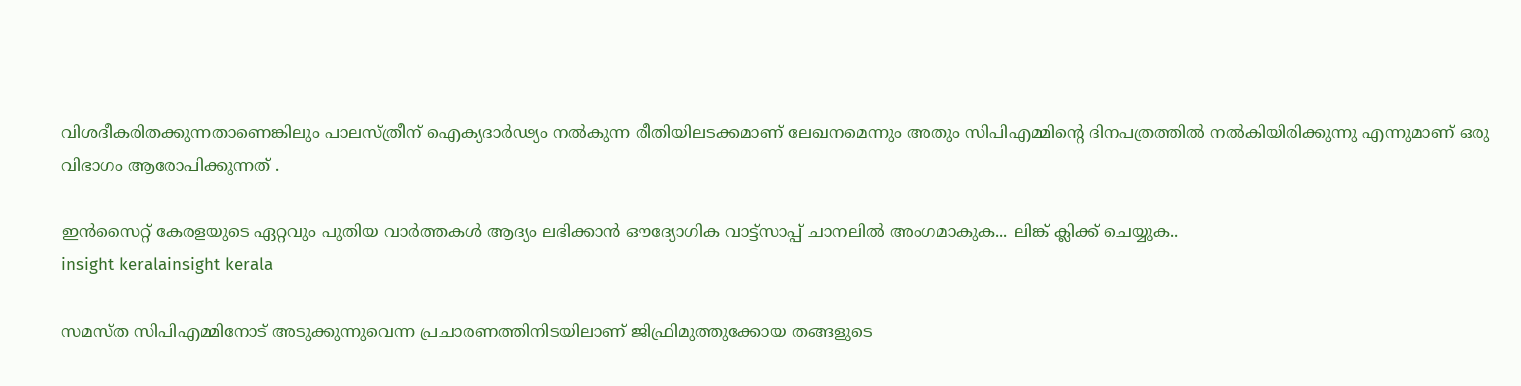വിശദീകരിതക്കുന്നതാണെങ്കിലും പാലസ്ത്രീന് ഐക്യദാർഢ്യം നൽകുന്ന രീതിയിലടക്കമാണ് ലേഖനമെന്നും അതും സിപിഎമ്മിന്റെ ദിനപത്രത്തിൽ നൽകിയിരിക്കുന്നു എന്നുമാണ് ഒരു വിഭാഗം ആരോപിക്കുന്നത് .

ഇൻസൈറ്റ് കേരളയുടെ ഏറ്റവും പുതിയ വാർത്തകൾ ആദ്യം ലഭിക്കാൻ ഔദ്യോഗിക വാട്ട്‌സാപ്പ് ചാനലിൽ അംഗമാകുക... ലിങ്ക് ക്ലിക്ക് ചെയ്യുക..
insight keralainsight kerala

സമസ്ത സിപിഎമ്മിനോട് അടുക്കുന്നുവെന്ന പ്രചാരണത്തിനിടയിലാണ് ജിഫ്രിമുത്തുക്കോയ തങ്ങളുടെ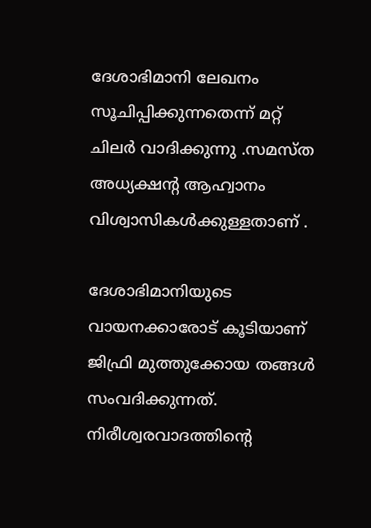ദേശാഭിമാനി ലേഖനം സൂചിപ്പിക്കുന്നതെന്ന് മറ്റ് ചിലർ വാദിക്കുന്നു .സമസ്ത അധ്യക്ഷൻ്റ ആഹ്വാനം വിശ്വാസികൾക്കുള്ളതാണ് .

ദേശാഭിമാനിയുടെ വായനക്കാരോട് കൂടിയാണ് ജിഫ്രി മുത്തുക്കോയ തങ്ങൾ സംവദിക്കുന്നത്. നിരീശ്വരവാദത്തിൻ്റെ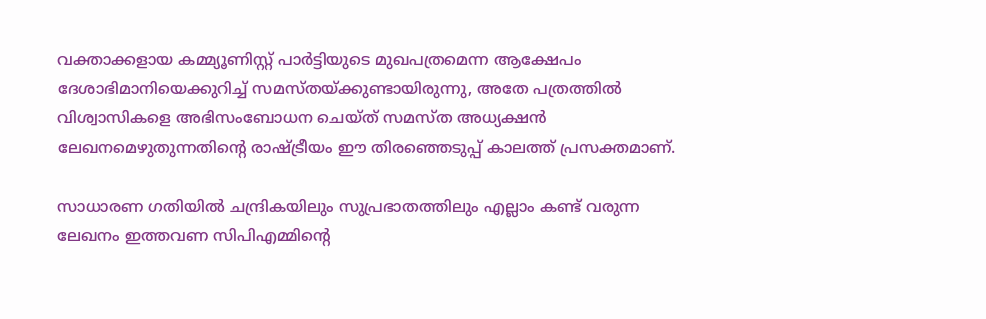വക്താക്കളായ കമ്മ്യൂണിസ്റ്റ് പാർട്ടിയുടെ മുഖപത്രമെന്ന ആക്ഷേപം ദേശാഭിമാനിയെക്കുറിച്ച് സമസ്തയ്ക്കുണ്ടായിരുന്നു, അതേ പത്രത്തിൽ വിശ്വാസികളെ അഭിസംബോധന ചെയ്ത് സമസ്ത അധ്യക്ഷൻ ലേഖനമെഴുതുന്നതിൻ്റെ രാഷ്ട്രീയം ഈ തിരഞ്ഞെടുപ്പ് കാലത്ത് പ്രസക്തമാണ്.

സാധാരണ ഗതിയിൽ ചന്ദ്രികയിലും സുപ്രഭാതത്തിലും എല്ലാം കണ്ട് വരുന്ന ലേഖനം ഇത്തവണ സിപിഎമ്മിന്റെ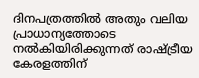ദിനപത്രത്തിൽ അതും വലിയ പ്രാധാന്യത്തോടെ നൽകിയിരിക്കുന്നത് രാഷ്ട്രീയ കേരളത്തിന്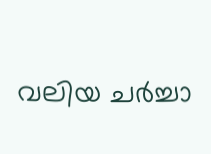വലിയ ചർച്ചാ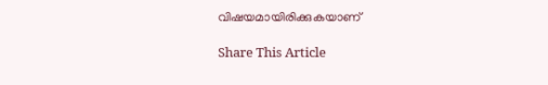വിഷയമായിരിക്കുകയാണ്

Share This Article